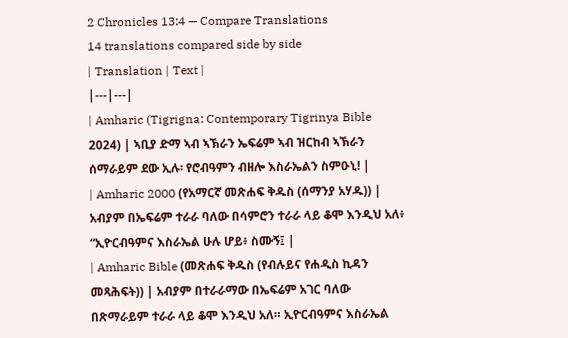2 Chronicles 13:4 — Compare Translations
14 translations compared side by side
| Translation | Text |
|---|---|
| Amharic (Tigrigna: Contemporary Tigrinya Bible 2024) | ኣቢያ ድማ ኣብ ኣኽራን ኤፍሬም ኣብ ዝርከብ ኣኽራን ሰማራይም ደው ኢሉ፡ የሮብዓምን ብዘሎ እስራኤልን ስምዑኒ! |
| Amharic 2000 (የአማርኛ መጽሐፍ ቅዱስ (ሰማንያ አሃዱ)) | አብያም በኤፍሬም ተራራ ባለው በሳምሮን ተራራ ላይ ቆሞ እንዲህ አለ፥ “ኢዮርብዓምና እስራኤል ሁሉ ሆይ፥ ስሙኝ፤ |
| Amharic Bible (መጽሐፍ ቅዱስ (የብሉይና የሐዲስ ኪዳን መጻሕፍት)) | አብያም በተራራማው በኤፍሬም አገር ባለው በጽማራይም ተራራ ላይ ቆሞ እንዲህ አለ። ኢዮርብዓምና እስራኤል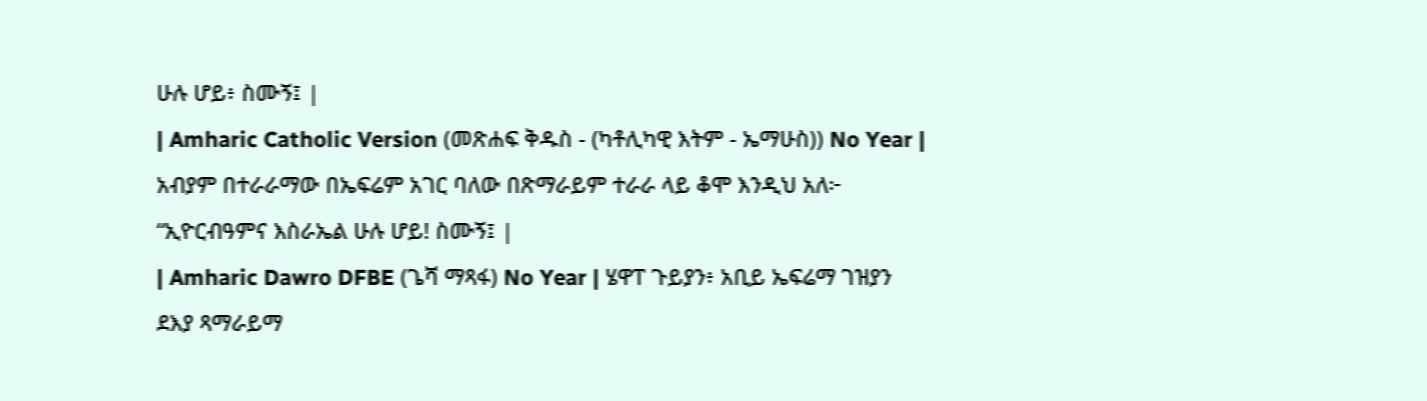ሁሉ ሆይ፥ ስሙኝ፤ |
| Amharic Catholic Version (መጽሐፍ ቅዱስ - (ካቶሊካዊ እትም - ኤማሁስ)) No Year | አብያም በተራራማው በኤፍሬም አገር ባለው በጽማራይም ተራራ ላይ ቆሞ እንዲህ አለ፦ “ኢዮርብዓምና እስራኤል ሁሉ ሆይ! ስሙኝ፤ |
| Amharic Dawro DFBE (ጌሻ ማጻፋ) No Year | ሄዋፐ ጉይያን፥ አቢይ ኤፍሬማ ገዝያን ደእያ ጻማራይማ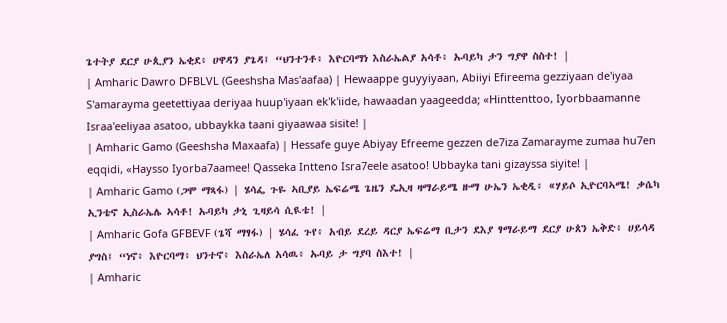ጌተትያ ደርያ ሁጲያን ኤቂደ፥ ሀዋዳን ያጌዳ፤ “ህንተንቶ፥ እዮርባማነ እስራኤልያ አሳቶ፥ ኡባይካ ታን ግያዋ ስስተ! |
| Amharic Dawro DFBLVL (Geeshsha Mas'aafaa) | Hewaappe guyyiyaan, Abiiyi Efireema gezziyaan de'iyaa S'amarayma geetettiyaa deriyaa huup'iyaan ek'k'iide, hawaadan yaageedda; «Hinttenttoo, Iyorbbaamanne Israa'eeliyaa asatoo, ubbaykka taani giyaawaa sisite! |
| Amharic Gamo (Geeshsha Maxaafa) | Hessafe guye Abiyay Efreeme gezzen de7iza Zamarayme zumaa hu7en eqqidi, «Haysso Iyorba7aamee! Qasseka Intteno Isra7eele asatoo! Ubbayka tani gizayssa siyite! |
| Amharic Gamo (ጋሞ ማጻፋ) | ሄሳፌ ጉዬ ኣቢያይ ኤፍሬሜ ጌዜን ዴኢዛ ዛማራይሜ ዙማ ሁኤን ኤቂዲ፥ «ሃይሶ ኢዮርባኣሜ! ቃሴካ ኢንቴኖ ኢስራኤሌ ኣሳቶ! ኡባይካ ታኒ ጊዛይሳ ሲዪቴ! |
| Amharic Gofa GFBEVF (ጌሻ ማፃፋ) | ሄሳፈ ጉየ፥ አብይ ደረይ ዳርያ ኤፍሬማ ቢታን ደእያ ፃማራይማ ደርያ ሁጰን ኤቅድ፥ ሀይሳዳ ያግስ፤ “ነኖ፥ እዮርባማ፥ ህንተኖ፥ እስራኤለ አሳዉ፥ ኡባይ ታ ግያባ ስእተ! |
| Amharic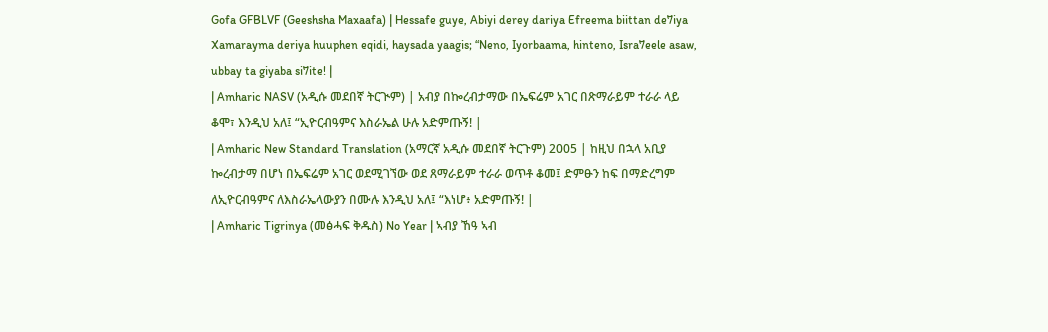Gofa GFBLVF (Geeshsha Maxaafa) | Hessafe guye, Abiyi derey dariya Efreema biittan de7iya Xamarayma deriya huuphen eqidi, haysada yaagis; “Neno, Iyorbaama, hinteno, Isra7eele asaw, ubbay ta giyaba si7ite! |
| Amharic NASV (አዲሱ መደበኛ ትርጒም) | አብያ በኰረብታማው በኤፍሬም አገር በጽማራይም ተራራ ላይ ቆሞ፣ እንዲህ አለ፤ “ኢዮርብዓምና እስራኤል ሁሉ አድምጡኝ! |
| Amharic New Standard Translation (አማርኛ አዲሱ መደበኛ ትርጉም) 2005 | ከዚህ በኋላ አቢያ ኰረብታማ በሆነ በኤፍሬም አገር ወደሚገኘው ወደ ጸማራይም ተራራ ወጥቶ ቆመ፤ ድምፁን ከፍ በማድረግም ለኢዮርብዓምና ለእስራኤላውያን በሙሉ እንዲህ አለ፤ “እነሆ፥ አድምጡኝ! |
| Amharic Tigrinya (መፅሓፍ ቅዱስ) No Year | ኣብያ ኸዓ ኣብ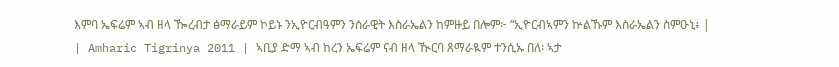እምባ ኤፍሬም ኣብ ዘላ ዀረብታ ፅማራይም ኮይኑ ንኢዮርብዓምን ንሰራዊት እስራኤልን ከምዙይ በሎም፦ “ኢዮርብኣምን ኵልኹም እስራኤልን ስምዑኒ፥ |
| Amharic Tigrinya 2011 | ኣቢያ ድማ ኣብ ከረን ኤፍሬም ናብ ዘላ ዂርባ ጸማራዪም ተንሲኡ በለ፡ ኣታ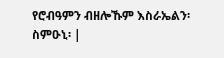የሮብዓምን ብዘሎኹም እስራኤልን፡ ስምዑኒ፡ |